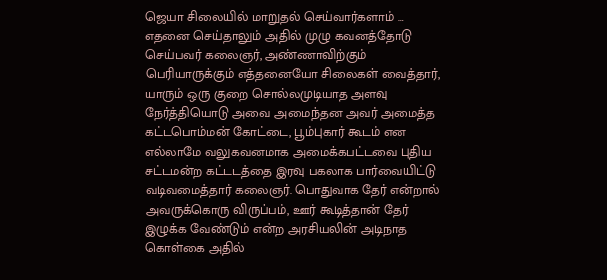ஜெயா சிலையில் மாறுதல் செய்வார்களாம் …
எதனை செய்தாலும் அதில் முழு கவனத்தோடு செய்பவர் கலைஞர், அண்ணாவிற்கும் பெரியாருக்கும் எத்தனையோ சிலைகள் வைத்தார், யாரும் ஒரு குறை சொல்லமுடியாத அளவு நேர்த்தியொடு அவை அமைந்தன அவர் அமைத்த கட்டபொம்மன் கோட்டை, பூம்புகார் கூடம் என எல்லாமே வலுகவனமாக அமைக்கபட்டவை புதிய சட்டமன்ற கட்டடத்தை இரவு பகலாக பார்வையிட்டு வடிவமைத்தார் கலைஞர். பொதுவாக தேர் என்றால் அவருக்கொரு விருப்பம், ஊர் கூடித்தான் தேர் இழுக்க வேண்டும் என்ற அரசியலின் அடிநாத கொள்கை அதில்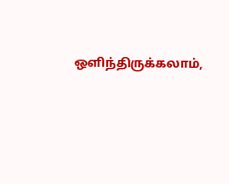ஒளிந்திருக்கலாம்,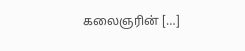கலைஞரின் […]